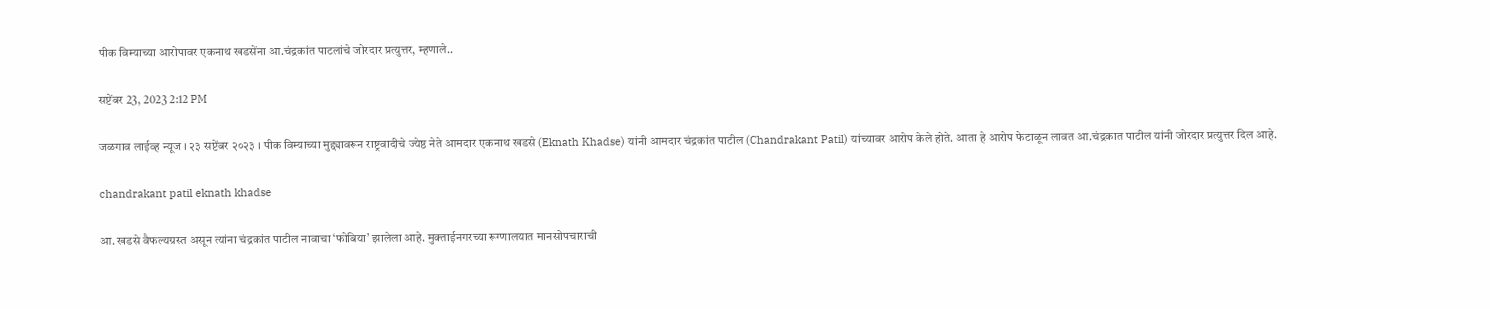पीक विम्याच्या आरोपावर एकनाथ खडसेंना आ.चंद्रकांत पाटलांचे जोरदार प्रत्युत्तर, म्हणाले..

सप्टेंबर 23, 2023 2:12 PM

जळगाव लाईव्ह न्यूज । २३ सप्टेंबर २०२३ । पीक विम्याच्या मुद्द्यावरून राष्ट्रवादीचे ज्येष्ठ नेते आमदार एकनाथ खडसे (Eknath Khadse) यांनी आमदार चंद्रकांत पाटील (Chandrakant Patil) यांच्यावर आरोप केले होते. आता हे आरोप फेटाळून लावत आ.चंद्रकात पाटील यांनी जोरदार प्रत्युत्तर दिल आहे.

chandrakant patil eknath khadse

आ. खडसे वैफल्यग्रस्त असून त्यांना चंद्रकांत पाटील नावाचा ‘फोबिया’ झालेला आहे. मुक्ताईनगरच्या रूग्णालयात मानसोपचाराची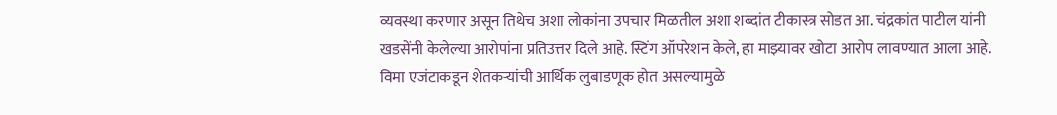व्यवस्था करणार असून तिथेच अशा लोकांना उपचार मिळतील अशा शब्दांत टीकास्त्र सोडत आ. चंद्रकांत पाटील यांनी खडसेंनी केलेल्या आरोपांना प्रतिउत्तर दिले आहे. स्टिंग ऑपरेशन केले, हा माझ्यावर खोटा आरोप लावण्यात आला आहे. विमा एजंटाकडून शेतकऱ्यांची आर्थिक लुबाडणूक होत असल्यामुळे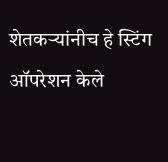शेतकऱ्यांनीच हे स्टिंग ऑपरेशन केले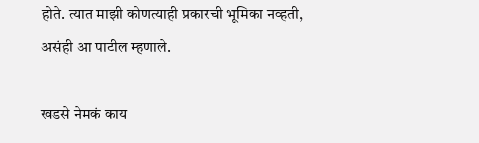होते. त्यात माझी कोणत्याही प्रकारची भूमिका नव्हती, असंही आ पाटील म्हणाले.

खडसे नेमकं काय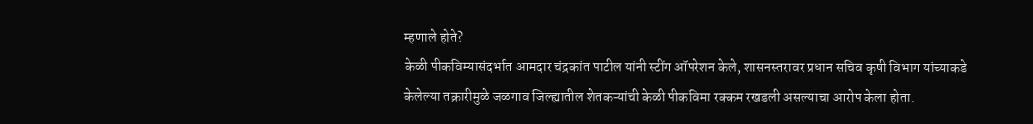म्हणाले होते?
केळी पीकविम्यासंदर्भात आमदार चंद्रकांत पाटील यांनी स्टींग ऑपरेशन केले, शासनस्तरावर प्रधान सचिव कृषी विभाग यांच्याकडे केलेल्या तक्रारीमुळे जळगाव जिल्ह्यातील शेतकऱ्यांची केळी पीकविमा रक्कम रखडली असल्याचा आरोप केला होता.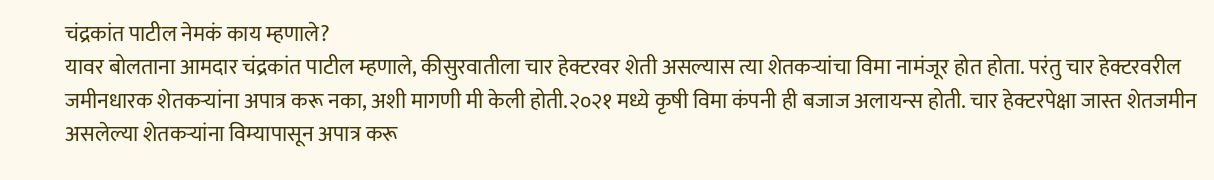चंद्रकांत पाटील नेमकं काय म्हणाले?
यावर बोलताना आमदार चंद्रकांत पाटील म्हणाले, कीसुरवातीला चार हेक्टरवर शेती असल्यास त्या शेतकऱ्यांचा विमा नामंजूर होत होता. परंतु चार हेक्टरवरील जमीनधारक शेतकऱ्यांना अपात्र करू नका, अशी मागणी मी केली होती.२०२१ मध्ये कृषी विमा कंपनी ही बजाज अलायन्स होती. चार हेक्टरपेक्षा जास्त शेतजमीन असलेल्या शेतकऱ्यांना विम्यापासून अपात्र करू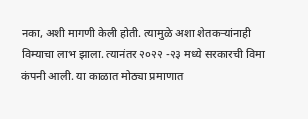नका, अशी मागणी केली होती. त्यामुळे अशा शेतकऱ्यांनाही विम्याचा लाभ झाला. त्यानंतर २०२२ -२३ मध्ये सरकारची विमा कंपनी आली. या काळात मोठ्या प्रमाणात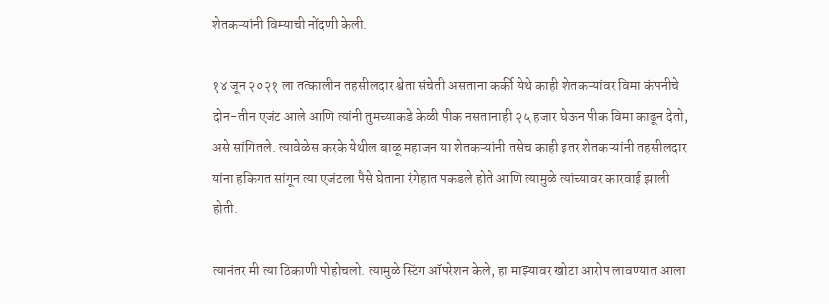शेतकऱ्यांनी विम्याची नोंदणी केली.

१४ जून २०२१ ला तत्कालीन तहसीलदार श्वेता संचेती असताना कर्की येथे काही शेतकऱ्यांवर विमा कंपनीचे दोन-तीन एजंट आले आणि त्यांनी तुमच्याकडे केळी पीक नसतानाही २५ हजार घेऊन पीक विमा काढून देतो, असे सांगितले. त्यावेळेस करके येथील बाळू महाजन या शेतकऱ्यांनी तसेच काही इतर शेतकऱ्यांनी तहसीलदार यांना हकिगत सांगून त्या एजंटला पैसे घेताना रंगेहात पकडले होते आणि त्यामुळे त्यांच्यावर कारवाई झाली होती.

त्यानंतर मी त्या ठिकाणी पोहोचलो. त्यामुळे स्टिंग ऑपरेशन केले, हा माझ्यावर खोटा आरोप लावण्यात आला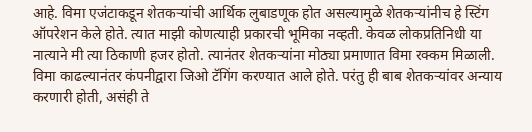आहे. विमा एजंटाकडून शेतकऱ्यांची आर्थिक लुबाडणूक होत असल्यामुळे शेतकऱ्यांनीच हे स्टिंग ऑपरेशन केले होते. त्यात माझी कोणत्याही प्रकारची भूमिका नव्हती. केवळ लोकप्रतिनिधी या नात्याने मी त्या ठिकाणी हजर होतो. त्यानंतर शेतकऱ्यांना मोठ्या प्रमाणात विमा रक्कम मिळाली. विमा काढल्यानंतर कंपनीद्वारा जिओ टॅगिंग करण्यात आले होते. परंतु ही बाब शेतकऱ्यांवर अन्याय करणारी होती, असंही ते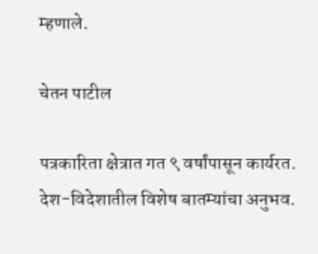म्हणाले.

चेतन पाटील

पत्रकारिता क्षेत्रात गत ९ वर्षांपासून कार्यरत. देश-विदेशातील विशेष बातम्यांचा अनुभव.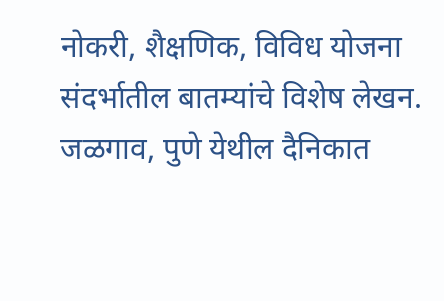नोकरी, शैक्षणिक, विविध योजना संदर्भातील बातम्यांचे विशेष लेखन. जळगाव, पुणे येथील दैनिकात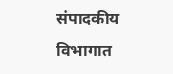संपादकीय विभागात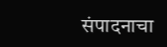संपादनाचा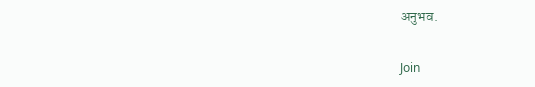अनुभव.

Join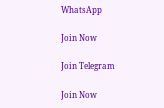WhatsApp

Join Now

Join Telegram

Join Now